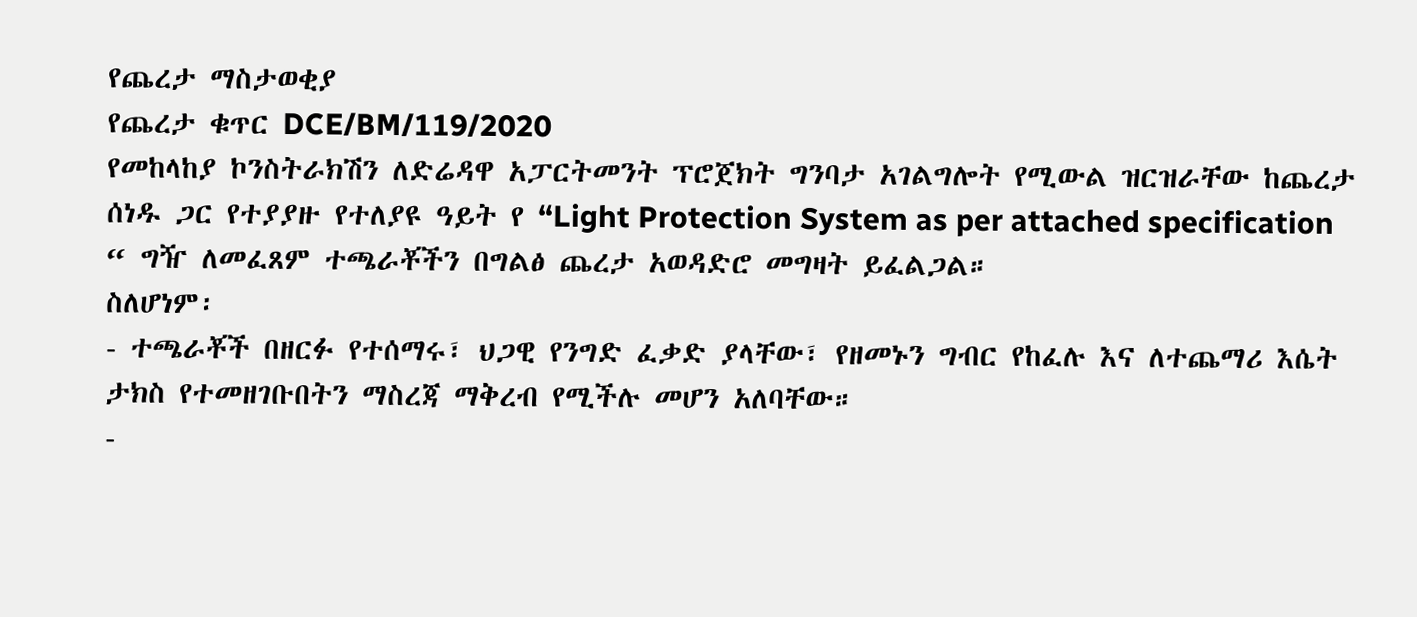የጨረታ ማስታወቂያ
የጨረታ ቁጥር DCE/BM/119/2020
የመከላከያ ኮንስትራክሽን ለድሬዳዋ አፓርትመንት ፕሮጀክት ግንባታ አገልግሎት የሚውል ዝርዝራቸው ከጨረታ ሰነዱ ጋር የተያያዙ የተለያዩ ዓይት የ “Light Protection System as per attached specification “ ግዥ ለመፈጸም ተጫራቾችን በግልፅ ጨረታ አወዳድሮ መግዛት ይፈልጋል።
ስለሆነም፡
- ተጫራቾች በዘርፉ የተሰማሩ፣ ህጋዊ የንግድ ፈቃድ ያላቸው፣ የዘመኑን ግብር የከፈሉ እና ለተጨማሪ እሴት ታክስ የተመዘገቡበትን ማስረጃ ማቅረብ የሚችሉ መሆን አለባቸው።
-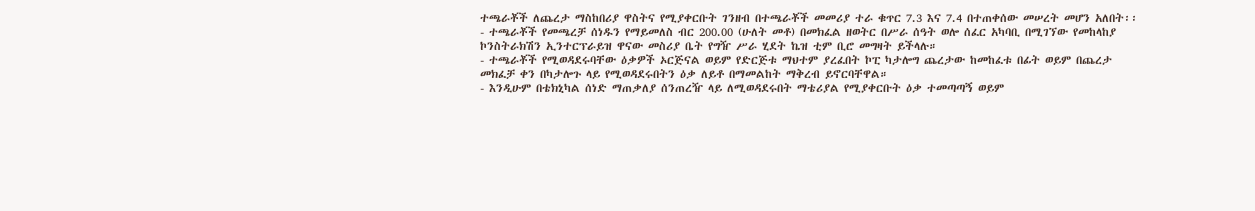ተጫራቾች ለጨረታ ማስከበሪያ ዋስትና የሚያቀርቡት ገንዘብ በተጫራቾች መመሪያ ተራ ቁጥር 7.3 እና 7.4 በተጠቀሰው መሠረት መሆን አለበት፡፡
- ተጫራቾች የመጫረቻ ሰነዱን የማይመለስ ብር 200.00 (ሁለት መቶ) በመክፈል ዘወትር በሥራ ሰዓት ወሎ ሰፈር አካባቢ በሚገኘው የመከላከያ ኮንስትራክሽን ኢንተርፕራይዝ ዋናው መስሪያ ቤት የግዥ ሥራ ሂደት ኬዝ ቲም ቢሮ መግዛት ይችላሉ።
- ተጫራቾች የሚወዳደሩባቸው ዕቃዎች ኦርጅናል ወይም የድርጅቱ ማህተም ያረፈበት ኮፒ ካታሎግ ጨረታው ከመከፈቱ በፊት ወይም በጨረታ መክፈቻ ቀን በካታሎጉ ላይ የሚወዳደሩበትን ዕቃ ለይቶ በማመልከት ማቅረብ ይኖርባቸዋል።
- እንዲሁም በቴክኒካል ሰነድ ማጠቃለያ ሰንጠረዥ ላይ ለሚወዳደሩበት ማቴሪያል የሚያቀርቡት ዕቃ ተመጣጣኝ ወይም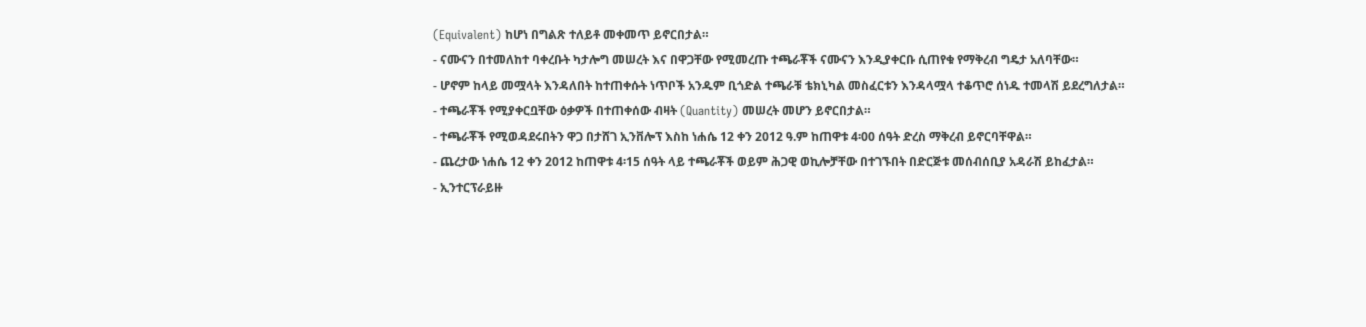(Equivalent) ከሆነ በግልጽ ተለይቶ መቀመጥ ይኖርበታል።
- ናሙናን በተመለከተ ባቀረቡት ካታሎግ መሠረት እና በዋጋቸው የሚመረጡ ተጫራቾች ናሙናን እንዲያቀርቡ ሲጠየቁ የማቅረብ ግዴታ አለባቸው።
- ሆኖም ከላይ መሟላት እንዳለበት ከተጠቀሱት ነጥቦች አንዱም ቢጎድል ተጫራቹ ቴክኒካል መስፈርቱን እንዳላሟላ ተቆጥሮ ሰነዱ ተመላሽ ይደረግለታል።
- ተጫራቾች የሚያቀርቧቸው ዕቃዎች በተጠቀሰው ብዛት (Quantity) መሠረት መሆን ይኖርበታል።
- ተጫራቾች የሚወዳደሩበትን ዋጋ በታሸገ ኢንቨሎፕ እስከ ነሐሴ 12 ቀን 2012 ዓ.ም ከጠዋቱ 4፡00 ሰዓት ድረስ ማቅረብ ይኖርባቸዋል።
- ጨረታው ነሐሴ 12 ቀን 2012 ከጠዋቱ 4፡15 ሰዓት ላይ ተጫራቾች ወይም ሕጋዊ ወኪሎቻቸው በተገኙበት በድርጅቱ መሰብሰቢያ አዳራሽ ይከፈታል።
- ኢንተርፕራይዙ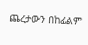ጨረታውን በከፊልም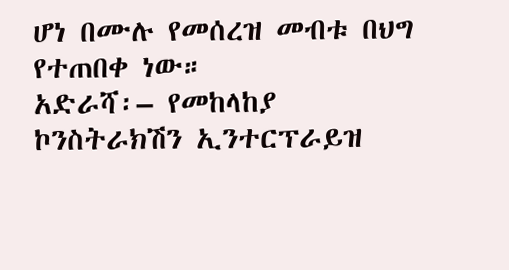ሆነ በሙሉ የመሰረዝ መብቱ በህግ የተጠበቀ ነው።
አድራሻ፡– የመከላከያ ኮንስትራክሽን ኢንተርፕራይዝ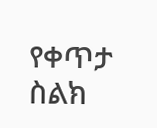የቀጥታ ስልክ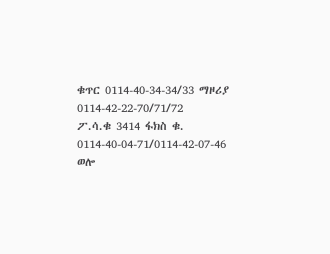ቁጥር 0114-40-34-34/33 ማዞሪያ 0114-42-22-70/71/72
ፖ.ሳ.ቁ 3414 ፋክስ ቁ. 0114-40-04-71/0114-42-07-46
ወሎ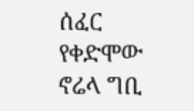ሰፈር የቀድሞው ኖሬላ ግቢ